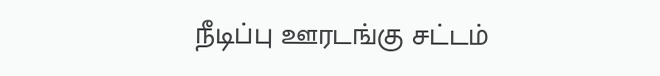நீடிப்பு ஊரடங்கு சட்டம்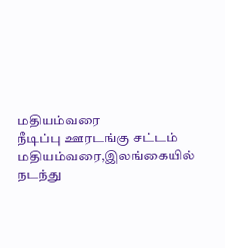மதியம்வரை
நீடிப்பு ஊரடங்கு சட்டம் மதியம்வரை,இலங்கையில் நடந்து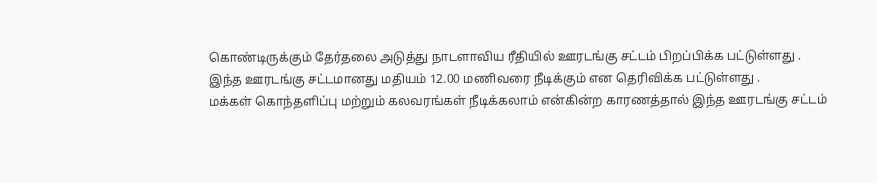கொண்டிருக்கும் தேர்தலை அடுத்து நாடளாவிய ரீதியில் ஊரடங்கு சட்டம் பிறப்பிக்க பட்டுள்ளது .
இந்த ஊரடங்கு சட்டமானது மதியம் 12.00 மணிவரை நீடிக்கும் என தெரிவிக்க பட்டுள்ளது .
மக்கள் கொந்தளிப்பு மற்றும் கலவரங்கள் நீடிக்கலாம் என்கின்ற காரணத்தால் இந்த ஊரடங்கு சட்டம்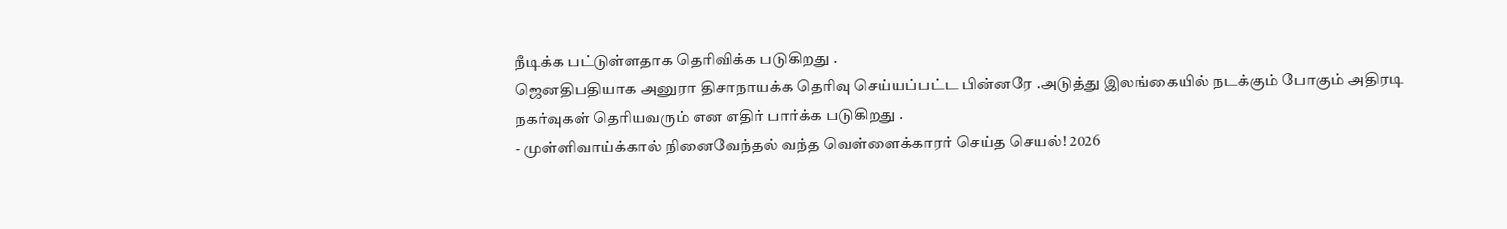நீடிக்க பட்டுள்ளதாக தெரிவிக்க படுகிறது .
ஜெனதிபதியாக அனுரா திசாநாயக்க தெரிவு செய்யப்பட்ட பின்னரே .அடுத்து இலங்கையில் நடக்கும் போகும் அதிரடி நகர்வுகள் தெரியவரும் என எதிர் பார்க்க படுகிறது .
- முள்ளிவாய்க்கால் நினைவேந்தல் வந்த வெள்ளைக்காரர் செய்த செயல்! 2026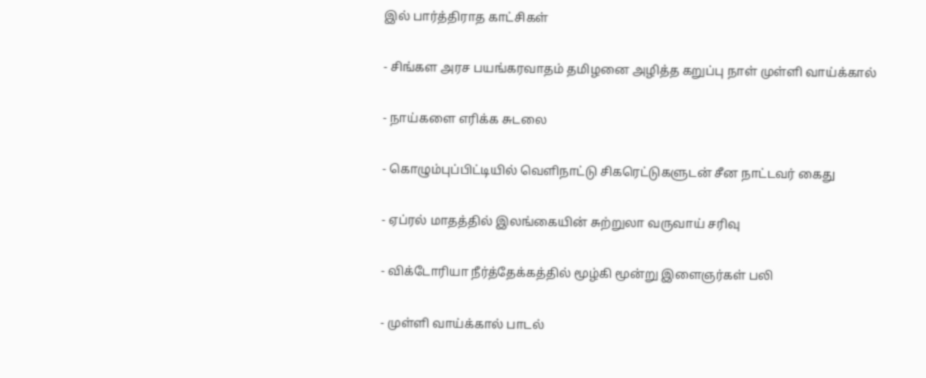இல் பார்த்திராத காட்சிகள்

- சிங்கள அரச பயங்கரவாதம் தமிழனை அழித்த கறுப்பு நாள் முள்ளி வாய்க்கால்

- நாய்களை எரிக்க சுடலை

- கொழும்புப்பிட்டியில் வெளிநாட்டு சிகரெட்டுகளுடன் சீன நாட்டவர் கைது

- ஏப்ரல் மாதத்தில் இலங்கையின் சுற்றுலா வருவாய் சரிவு

- விக்டோரியா நீர்த்தேக்கத்தில் மூழ்கி மூன்று இளைஞர்கள் பலி

- முள்ளி வாய்க்கால் பாடல்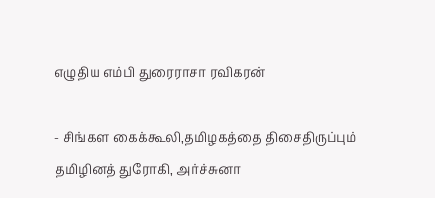எழுதிய எம்பி துரைராசா ரவிகரன்

- சிங்கள கைக்கூலி,தமிழகத்தை திசைதிருப்பும் தமிழினத் துரோகி, அர்ச்சுனா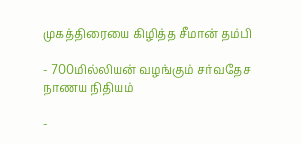முகத்திரையை கிழித்த சீமான் தம்பி

- 700மில்லியன் வழங்கும் சர்வதேச நாணய நிதியம்

-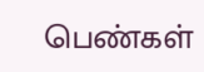பெண்கள்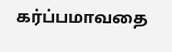கர்ப்பமாவதை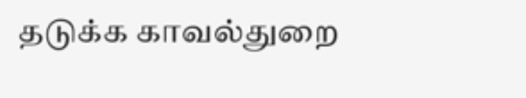தடுக்க காவல்துறை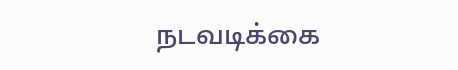நடவடிக்கை